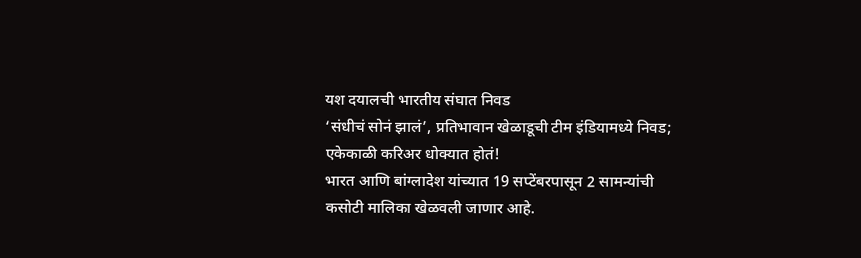यश दयालची भारतीय संघात निवड
‘संधीचं सोनं झालं’, प्रतिभावान खेळाडूची टीम इंडियामध्ये निवड; एकेकाळी करिअर धोक्यात होतं!
भारत आणि बांग्लादेश यांच्यात 19 सप्टेंबरपासून 2 सामन्यांची कसोटी मालिका खेळवली जाणार आहे.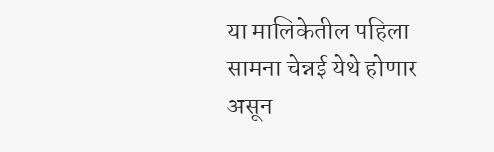या मालिकेतील पहिला सामना चेन्नई येथे होणार असून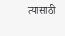त्यासाठी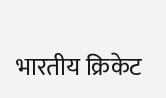भारतीय क्रिकेट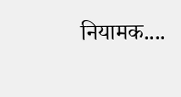नियामक....